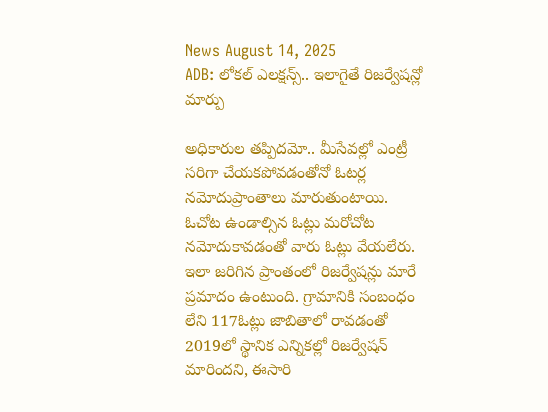News August 14, 2025
ADB: లోకల్ ఎలక్షన్స్.. ఇలాగైతే రిజర్వేషన్లో మార్పు

అధికారుల తప్పిదమో.. మీసేవల్లో ఎంట్రీ సరిగా చేయకపోవడంతోనో ఓటర్ల నమోదుప్రాంతాలు మారుతుంటాయి. ఓచోట ఉండాల్సిన ఓట్లు మరోచోట నమోదుకావడంతో వారు ఓట్లు వేయలేరు. ఇలా జరిగిన ప్రాంతంలో రిజర్వేషన్లు మారే ప్రమాదం ఉంటుంది. గ్రామానికి సంబంధం లేని 117ఓట్లు జాబితాలో రావడంతో 2019లో స్థానిక ఎన్నికల్లో రిజర్వేషన్ మారిందని, ఈసారి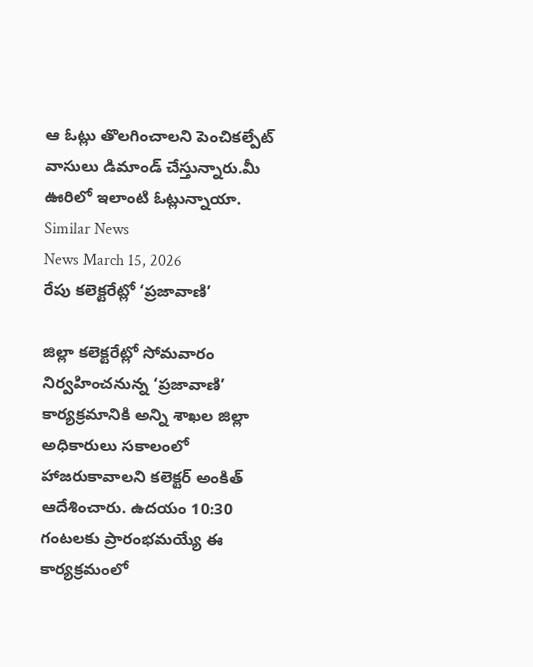ఆ ఓట్లు తొలగించాలని పెంచికల్పేట్ వాసులు డిమాండ్ చేస్తున్నారు.మీ ఊరిలో ఇలాంటి ఓట్లున్నాయా.
Similar News
News March 15, 2026
రేపు కలెక్టరేట్లో ‘ప్రజావాణి’

జిల్లా కలెక్టరేట్లో సోమవారం నిర్వహించనున్న ‘ప్రజావాణి’ కార్యక్రమానికి అన్ని శాఖల జిల్లా అధికారులు సకాలంలో హాజరుకావాలని కలెక్టర్ అంకిత్ ఆదేశించారు. ఉదయం 10:30 గంటలకు ప్రారంభమయ్యే ఈ కార్యక్రమంలో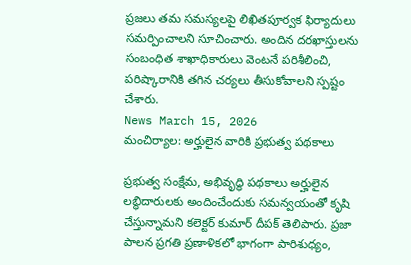ప్రజలు తమ సమస్యలపై లిఖితపూర్వక ఫిర్యాదులు సమర్పించాలని సూచించారు. అందిన దరఖాస్తులను సంబంధిత శాఖాధికారులు వెంటనే పరిశీలించి, పరిష్కారానికి తగిన చర్యలు తీసుకోవాలని స్పష్టం చేశారు.
News March 15, 2026
మంచిర్యాల: అర్హులైన వారికి ప్రభుత్వ పథకాలు

ప్రభుత్వ సంక్షేమ, అభివృద్ధి పథకాలు అర్హులైన లబ్ధిదారులకు అందించేందుకు సమన్వయంతో కృషి చేస్తున్నామని కలెక్టర్ కుమార్ దీపక్ తెలిపారు. ప్రజా పాలన ప్రగతి ప్రణాళికలో భాగంగా పారిశుధ్యం,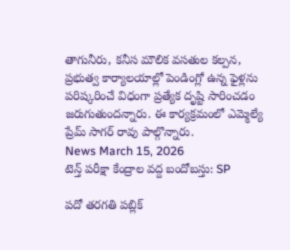తాగునీరు, కనీస మౌలిక వసతుల కల్పన, ప్రభుత్వ కార్యాలయాల్లో పెండింగ్లో ఉన్న ఫైళ్లను పరిష్కరించే విధంగా ప్రత్యేక దృష్టి సారించడం జరుగుతుందన్నారు. ఈ కార్యక్రమంలో ఎమ్మెల్యే ప్రేమ్ సాగర్ రావు పాల్గొన్నారు.
News March 15, 2026
టెన్త్ పరీక్షా కేంద్రాల వద్ద బందోబస్తు: SP

పదో తరగతి పబ్లిక్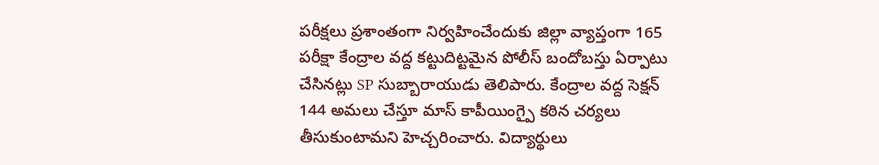పరీక్షలు ప్రశాంతంగా నిర్వహించేందుకు జిల్లా వ్యాప్తంగా 165 పరీక్షా కేంద్రాల వద్ద కట్టుదిట్టమైన పోలీస్ బందోబస్తు ఏర్పాటు చేసినట్లు SP సుబ్బారాయుడు తెలిపారు. కేంద్రాల వద్ద సెక్షన్ 144 అమలు చేస్తూ మాస్ కాపీయింగ్పై కఠిన చర్యలు తీసుకుంటామని హెచ్చరించారు. విద్యార్థులు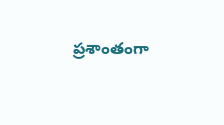ప్రశాంతంగా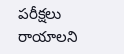పరీక్షలు రాయాలని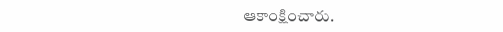ఆకాంక్షించారు.